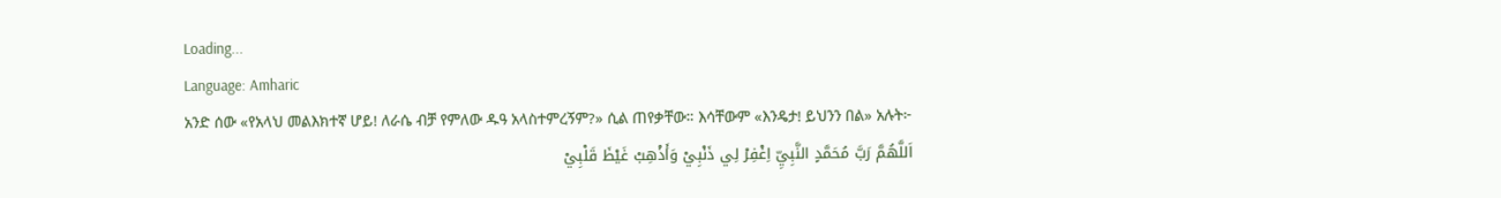Loading...
Language: Amharic
አንድ ሰው «የአላህ መልእክተኛ ሆይ! ለራሴ ብቻ የምለው ዱዓ አላስተምረኝም?» ሲል ጠየቃቸው። እሳቸውም «እንዴታ! ይህንን በል» አሉት፦
اَللَّهُمَّ رَبَّ مُحَمَّدٍ النَّبِيِّ اِغْفِرْ لِي ذَنْبِيْ وَأَذْهِبْ غَيْظَ قَلْبِيْ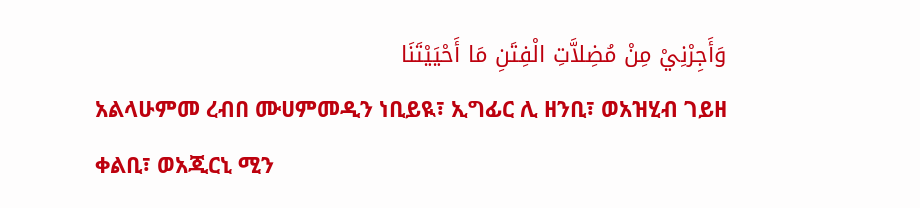وَأَجِرْنِيْ مِنْ مُضِلاَّتِ الْفِتَنِ مَا أَحْيَيْتَنَا
አልላሁምመ ረብበ ሙሀምመዲን ነቢይዪ፣ ኢግፊር ሊ ዘንቢ፣ ወአዝሂብ ገይዘ ቀልቢ፣ ወአጂርኒ ሚን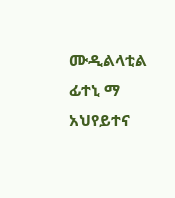ሙዲልላቲል ፊተኒ ማ አህየይተና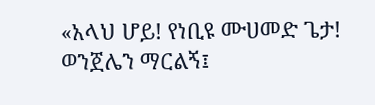«አላህ ሆይ! የነቢዩ ሙሀመድ ጌታ! ወንጀሌን ማርልኝ፤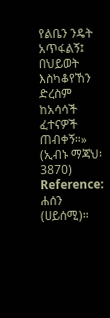የልቤን ንዴት አጥፋልኝ፤ በህይወት እስካቆየኸን ድረስም ከአሳሳች ፈተናዎች ጠብቀኝ።» (ኢብኑ ማጃህ፡ 3870)
Reference: ሐሰን (ሀይሰሚ)።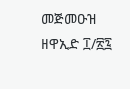መጅመዑዝ ዘዋኢድ ፲/፳፯